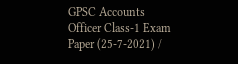GPSC Accounts Officer Class-1 Exam Paper (25-7-2021) /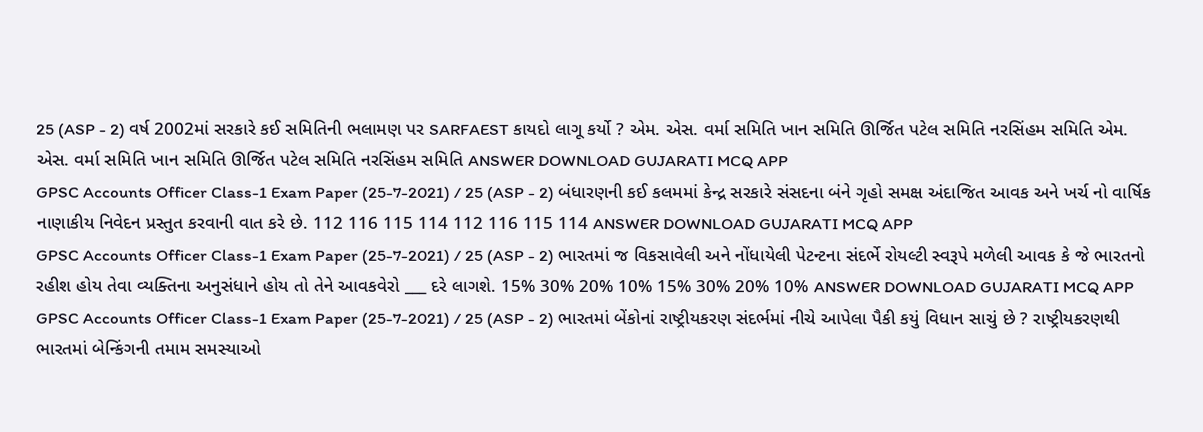25 (ASP - 2) વર્ષ 2002માં સરકારે કઈ સમિતિની ભલામણ પર SARFAEST કાયદો લાગૂ કર્યો ? એમ. એસ. વર્મા સમિતિ ખાન સમિતિ ઊર્જિત પટેલ સમિતિ નરસિંહમ સમિતિ એમ. એસ. વર્મા સમિતિ ખાન સમિતિ ઊર્જિત પટેલ સમિતિ નરસિંહમ સમિતિ ANSWER DOWNLOAD GUJARATI MCQ APP
GPSC Accounts Officer Class-1 Exam Paper (25-7-2021) / 25 (ASP - 2) બંધારણની કઈ કલમમાં કેન્દ્ર સરકારે સંસદના બંને ગૃહો સમક્ષ અંદાજિત આવક અને ખર્ચ નો વાર્ષિક નાણાકીય નિવેદન પ્રસ્તુત કરવાની વાત કરે છે. 112 116 115 114 112 116 115 114 ANSWER DOWNLOAD GUJARATI MCQ APP
GPSC Accounts Officer Class-1 Exam Paper (25-7-2021) / 25 (ASP - 2) ભારતમાં જ વિકસાવેલી અને નોંધાયેલી પેટન્ટના સંદર્ભે રોયલ્ટી સ્વરૂપે મળેલી આવક કે જે ભારતનો રહીશ હોય તેવા વ્યક્તિના અનુસંધાને હોય તો તેને આવકવેરો ___ દરે લાગશે. 15% 30% 20% 10% 15% 30% 20% 10% ANSWER DOWNLOAD GUJARATI MCQ APP
GPSC Accounts Officer Class-1 Exam Paper (25-7-2021) / 25 (ASP - 2) ભારતમાં બેંકોનાં રાષ્ટ્રીયકરણ સંદર્ભમાં નીચે આપેલા પૈકી કયું વિધાન સાચું છે ? રાષ્ટ્રીયકરણથી ભારતમાં બેન્કિંગની તમામ સમસ્યાઓ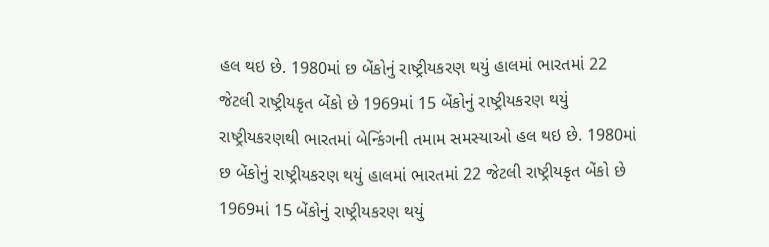હલ થઇ છે. 1980માં છ બેંકોનું રાષ્ટ્રીયકરણ થયું હાલમાં ભારતમાં 22 જેટલી રાષ્ટ્રીયકૃત બેંકો છે 1969માં 15 બેંકોનું રાષ્ટ્રીયકરણ થયું રાષ્ટ્રીયકરણથી ભારતમાં બેન્કિંગની તમામ સમસ્યાઓ હલ થઇ છે. 1980માં છ બેંકોનું રાષ્ટ્રીયકરણ થયું હાલમાં ભારતમાં 22 જેટલી રાષ્ટ્રીયકૃત બેંકો છે 1969માં 15 બેંકોનું રાષ્ટ્રીયકરણ થયું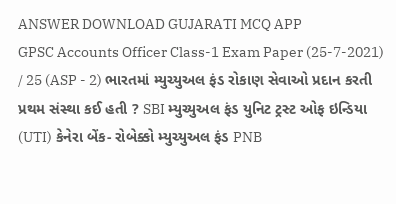ANSWER DOWNLOAD GUJARATI MCQ APP
GPSC Accounts Officer Class-1 Exam Paper (25-7-2021) / 25 (ASP - 2) ભારતમાં મ્યુચ્યુઅલ ફંડ રોકાણ સેવાઓ પ્રદાન કરતી પ્રથમ સંસ્થા કઈ હતી ? SBI મ્યુચ્યુઅલ ફંડ યુનિટ ટ્રસ્ટ ઓફ ઇન્ડિયા (UTI) કેનેરા બેંક- રોબેક્કો મ્યુચ્યુઅલ ફંડ PNB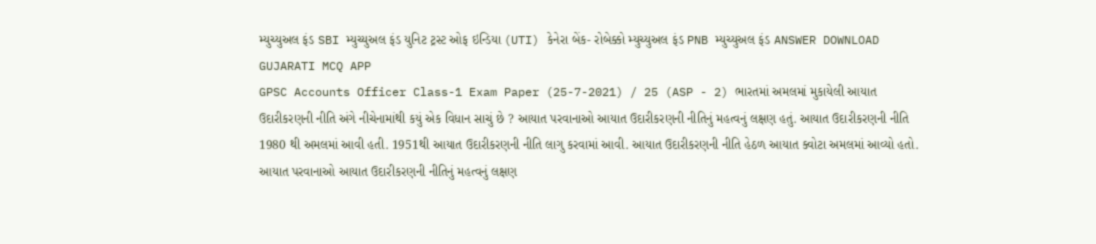મ્યુચ્યુઅલ ફંડ SBI મ્યુચ્યુઅલ ફંડ યુનિટ ટ્રસ્ટ ઓફ ઇન્ડિયા (UTI) કેનેરા બેંક- રોબેક્કો મ્યુચ્યુઅલ ફંડ PNB મ્યુચ્યુઅલ ફંડ ANSWER DOWNLOAD GUJARATI MCQ APP
GPSC Accounts Officer Class-1 Exam Paper (25-7-2021) / 25 (ASP - 2) ભારતમાં અમલમાં મુકાયેલી આયાત ઉદારીકરણની નીતિ અંગે નીચેનામાંથી કયું એક વિધાન સાચું છે ? આયાત પરવાનાઓ આયાત ઉદારીકરણની નીતિનું મહત્વનું લક્ષણ હતું. આયાત ઉદારીકરણની નીતિ 1980 થી અમલમાં આવી હતી. 1951થી આયાત ઉદારીકરણની નીતિ લાગુ કરવામાં આવી. આયાત ઉદારીકરણની નીતિ હેઠળ આયાત ક્વોટા અમલમાં આવ્યો હતો. આયાત પરવાનાઓ આયાત ઉદારીકરણની નીતિનું મહત્વનું લક્ષણ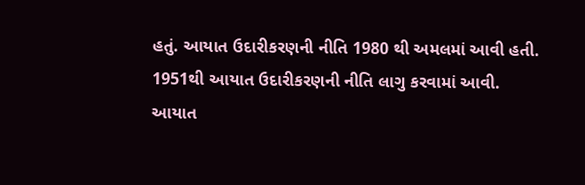હતું. આયાત ઉદારીકરણની નીતિ 1980 થી અમલમાં આવી હતી. 1951થી આયાત ઉદારીકરણની નીતિ લાગુ કરવામાં આવી. આયાત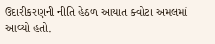ઉદારીકરણની નીતિ હેઠળ આયાત ક્વોટા અમલમાં આવ્યો હતો.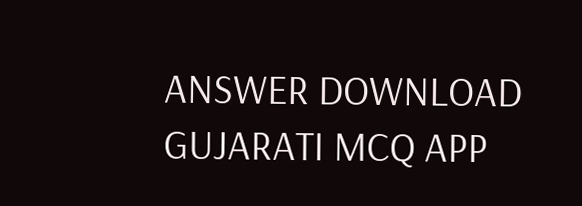ANSWER DOWNLOAD GUJARATI MCQ APP